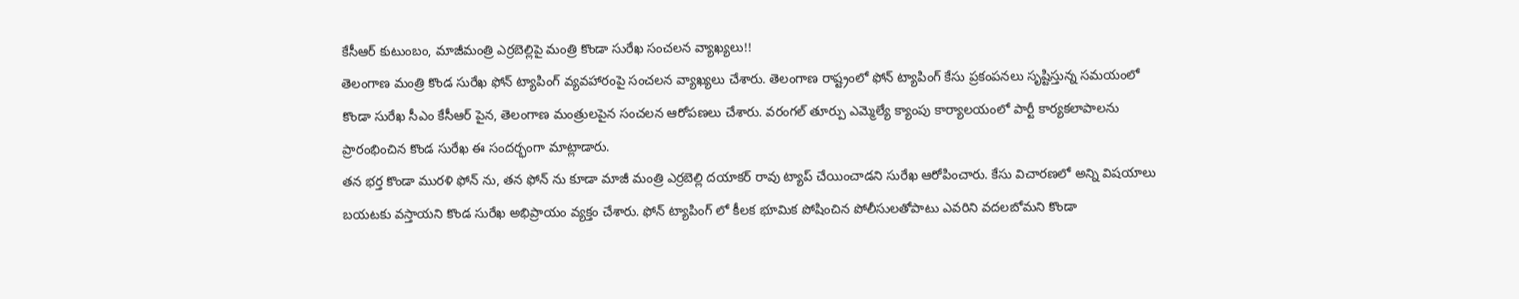కేసీఆర్ కుటుంబం, మాజీమంత్రి ఎర్రబెల్లిపై మంత్రి కొండా సురేఖ సంచలన వ్యాఖ్యలు!!
తెలంగాణ మంత్రి కొండ సురేఖ ఫోన్ ట్యాపింగ్ వ్యవహారంపై సంచలన వ్యాఖ్యలు చేశారు. తెలంగాణ రాష్ట్రంలో ఫోన్ ట్యాపింగ్ కేసు ప్రకంపనలు సృష్టిస్తున్న సమయంలో కొండా సురేఖ సీఎం కేసీఆర్ పైన, తెలంగాణ మంత్రులపైన సంచలన ఆరోపణలు చేశారు. వరంగల్ తూర్పు ఎమ్మెల్యే క్యాంపు కార్యాలయంలో పార్టీ కార్యకలాపాలను ప్రారంభించిన కొండ సురేఖ ఈ సందర్భంగా మాట్లాడారు.
తన భర్త కొండా మురళి ఫోన్ ను, తన ఫోన్ ను కూడా మాజీ మంత్రి ఎర్రబెల్లి దయాకర్ రావు ట్యాప్ చేయించాడని సురేఖ ఆరోపించారు. కేసు విచారణలో అన్ని విషయాలు బయటకు వస్తాయని కొండ సురేఖ అభిప్రాయం వ్యక్తం చేశారు. ఫోన్ ట్యాపింగ్ లో కీలక భూమిక పోషించిన పోలీసులతోపాటు ఎవరిని వదలబోమని కొండా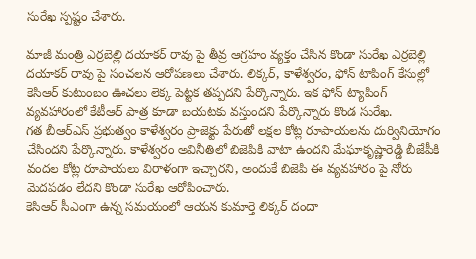సురేఖ స్పష్టం చేశారు.

మాజీ మంత్రి ఎర్రబెల్లి దయాకర్ రావు పై తీవ్ర ఆగ్రహం వ్యక్తం చేసిన కొండా సురేఖ ఎర్రబెల్లి దయాకర్ రావు పై సంచలన ఆరోపణలు చేశారు. లిక్కర్, కాళేశ్వరం, ఫోన్ టాపింగ్ కేసుల్లో కెసిఆర్ కుటుంబం ఊచలు లెక్క పెట్టక తప్పదని పేర్కొన్నారు. ఇక ఫోన్ ట్యాపింగ్ వ్యవహారంలో కేటీఆర్ పాత్ర కూడా బయటకు వస్తుందని పేర్కొన్నారు కొండ సురేఖ.
గత బీఆర్ఎస్ ప్రభుత్వం కాళేశ్వరం ప్రాజెక్టు పేరుతో లక్షల కోట్ల రూపాయలను దుర్వినియోగం చేసిందని పేర్కొన్నారు. కాళేశ్వరం అవినీతిలో బిజెపికి వాటా ఉందని మేఘాకృష్ణారెడ్డి బీజేపీకి వందల కోట్ల రూపాయలు విరాళంగా ఇచ్చారని, అందుకే బిజెపి ఈ వ్యవహారం పై నోరు మెదపడం లేదని కొండా సురేఖ ఆరోపించారు.
కెసిఆర్ సీఎంగా ఉన్న సమయంలో ఆయన కుమార్తె లిక్కర్ దందా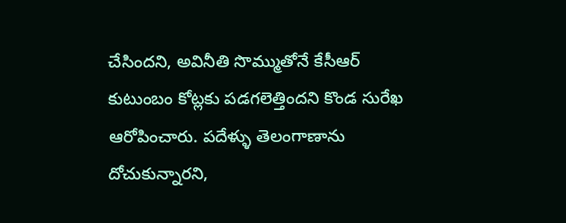చేసిందని, అవినీతి సొమ్ముతోనే కేసీఆర్ కుటుంబం కోట్లకు పడగలెత్తిందని కొండ సురేఖ ఆరోపించారు. పదేళ్ళు తెలంగాణాను దోచుకున్నారని,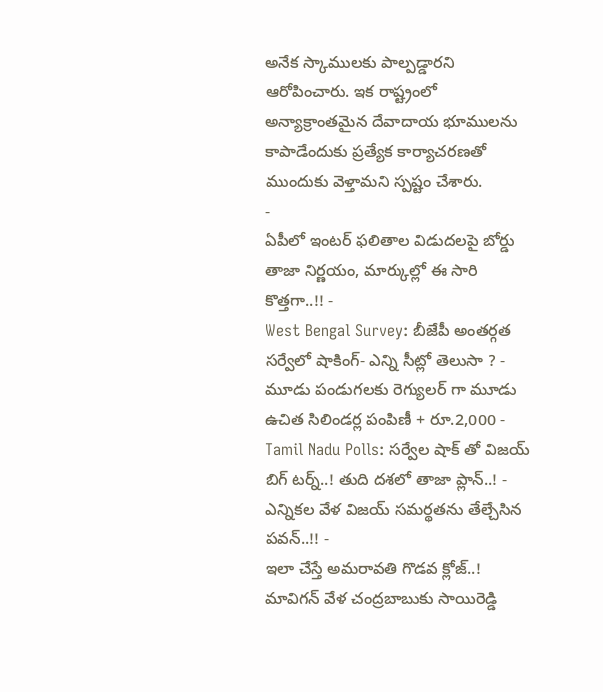అనేక స్కాములకు పాల్పడ్డారని ఆరోపించారు. ఇక రాష్ట్రంలో అన్యాక్రాంతమైన దేవాదాయ భూములను కాపాడేందుకు ప్రత్యేక కార్యాచరణతో ముందుకు వెళ్తామని స్పష్టం చేశారు.
-
ఏపీలో ఇంటర్ ఫలితాల విడుదలపై బోర్డు తాజా నిర్ణయం, మార్కుల్లో ఈ సారి కొత్తగా..!! -
West Bengal Survey: బీజేపీ అంతర్గత సర్వేలో షాకింగ్- ఎన్ని సీట్లో తెలుసా ? -
మూడు పండుగలకు రెగ్యులర్ గా మూడు ఉచిత సిలిండర్ల పంపిణీ + రూ.2,000 -
Tamil Nadu Polls: సర్వేల షాక్ తో విజయ్ బిగ్ టర్న్..! తుది దశలో తాజా ప్లాన్..! -
ఎన్నికల వేళ విజయ్ సమర్థతను తేల్చేసిన పవన్..!! -
ఇలా చేస్తే అమరావతి గొడవ క్లోజ్..! మావిగన్ వేళ చంద్రబాబుకు సాయిరెడ్డి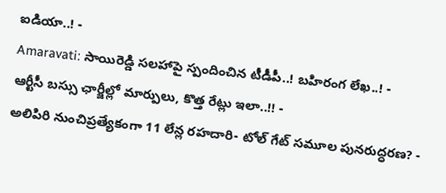ఐడియా..! -
Amaravati: సాయిరెడ్డి సలహాపై స్పందించిన టీడీపీ..! బహిరంగ లేఖ..! -
ఆర్టీసీ బస్సు ఛార్జీల్లో మార్పులు, కొత్త రేట్లు ఇలా..!! -
అలిపిరి నుంచిప్రత్యేకంగా 11 లేన్ల రహదారి- టోల్ గేట్ సమూల పునరుద్ధరణ? -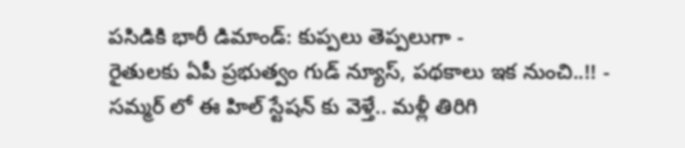పసిడికి భారీ డిమాండ్: కుప్పలు తెప్పలుగా -
రైతులకు ఏపీ ప్రభుత్వం గుడ్ న్యూస్, పథకాలు ఇక నుంచి..!! -
సమ్మర్ లో ఈ హిల్ స్టేషన్ కు వెళ్తే.. మళ్లీ తిరిగి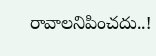రావాలనిపించదు..!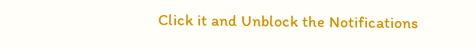Click it and Unblock the Notifications